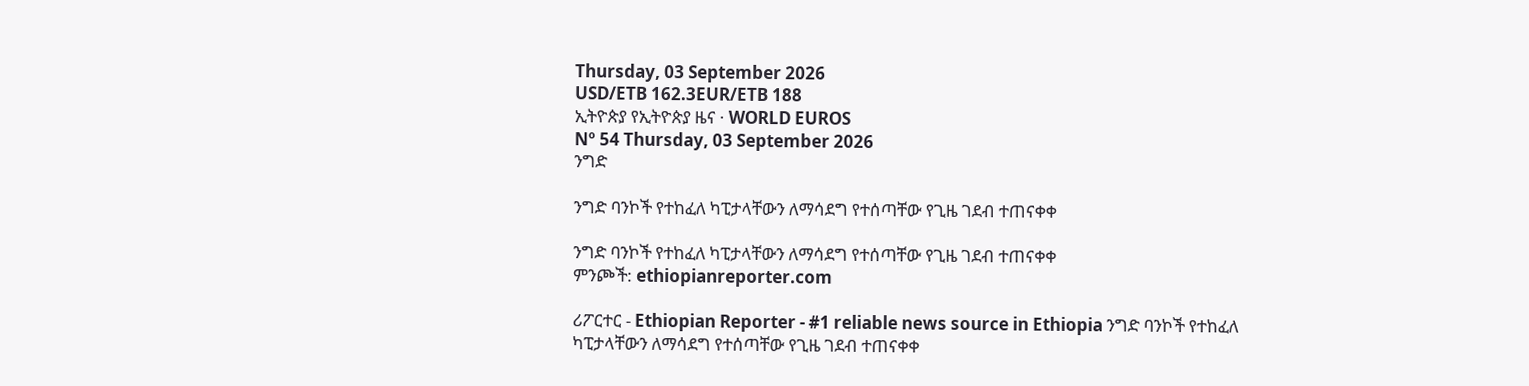Thursday, 03 September 2026
USD/ETB 162.3EUR/ETB 188
ኢትዮጵያ የኢትዮጵያ ዜና · WORLD EUROS
Nº 54 Thursday, 03 September 2026
ንግድ

ንግድ ባንኮች የተከፈለ ካፒታላቸውን ለማሳደግ የተሰጣቸው የጊዜ ገደብ ተጠናቀቀ

ንግድ ባንኮች የተከፈለ ካፒታላቸውን ለማሳደግ የተሰጣቸው የጊዜ ገደብ ተጠናቀቀ
ምንጮች: ethiopianreporter.com

ሪፖርተር - Ethiopian Reporter - #1 reliable news source in Ethiopia ንግድ ባንኮች የተከፈለ ካፒታላቸውን ለማሳደግ የተሰጣቸው የጊዜ ገደብ ተጠናቀቀ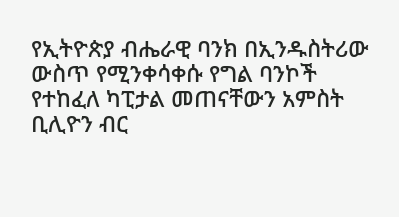የኢትዮጵያ ብሔራዊ ባንክ በኢንዱስትሪው ውስጥ የሚንቀሳቀሱ የግል ባንኮች የተከፈለ ካፒታል መጠናቸውን አምስት ቢሊዮን ብር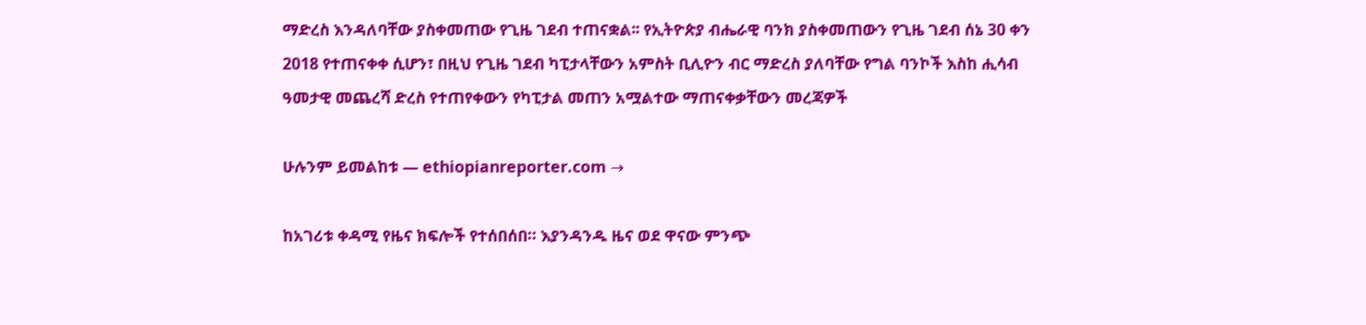ማድረስ እንዳለባቸው ያስቀመጠው የጊዜ ገደብ ተጠናቋል፡፡ የኢትዮጵያ ብሔራዊ ባንክ ያስቀመጠውን የጊዜ ገደብ ሰኔ 30 ቀን 2018 የተጠናቀቀ ሲሆን፣ በዚህ የጊዜ ገደብ ካፒታላቸውን አምስት ቢሊዮን ብር ማድረስ ያለባቸው የግል ባንኮች እስከ ሒሳብ ዓመታዊ መጨረሻ ድረስ የተጠየቀውን የካፒታል መጠን አሟልተው ማጠናቀቃቸውን መረጃዎች

ሁሉንም ይመልከቱ — ethiopianreporter.com →

ከአገሪቱ ቀዳሚ የዜና ክፍሎች የተሰበሰበ። እያንዳንዱ ዜና ወደ ዋናው ምንጭ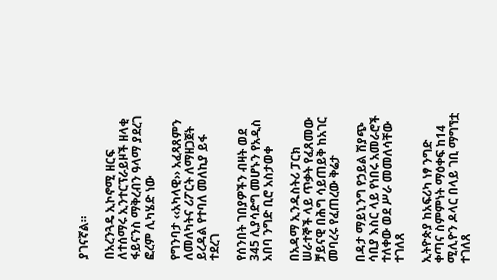ያገናኛል።

በአረንጓዴ ኢኮኖሚ ዘርፍ ለተሰማሩ ኢንተርፕራይዞች ዘላቂ ፋይናንስ ማቅረብን ዓላማ ያደረገ ፎረም ሊካሄድ ነው

የግንባታ ‹‹አካላዊ›› አፈጻጸምን ለመለካትና ሪፖርት ለማዘጋጀት ይረዳል የተባለ መለኪያ ይፋ ተደረገ

የሰንበት ገበያዎችን ብዛት ወደ 345 ሊያሳድግ መሆኑን የአዲስ አበባ ንግድ ቢሮ አስታወቀ

በአዳማ ኢንዱስትሪ ፓርክ ሠራተኞች ላይ ጥቃት የፈጸመው ቻይናዊ በሕግ ሳይጠይቅ ከአገር መባረሩ የፈጠረው ቅሬታ

በዳታ ማይኒንግ የኃይል ሽያጭ ሳቢያ እስር ላይ የነበሩ አመራሮች ተለቀው ወደ ሥራ መመለሳቸው ተገለጸ

ኢትዮጵያ ከአፍሪካ ነፃ ንግድ ቀጣና ስምምነት ማዕቀፍ ከ14 ሚሊዮን ዶላር በላይ ገቢ ማግኘቷ ተገለጸ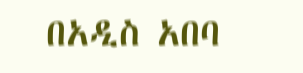በአዲስ አበባ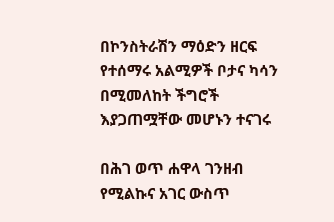በኮንስትራሽን ማዕድን ዘርፍ የተሰማሩ አልሚዎች ቦታና ካሳን በሚመለከት ችግሮች እያጋጠሟቸው መሆኑን ተናገሩ

በሕገ ወጥ ሐዋላ ገንዘብ የሚልኩና አገር ውስጥ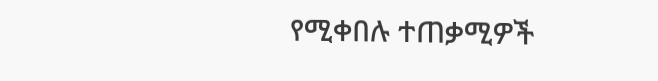የሚቀበሉ ተጠቃሚዎች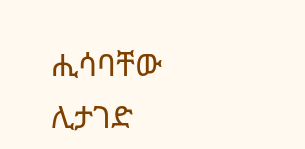ሒሳባቸው ሊታገድ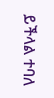ይችላል ተባለ